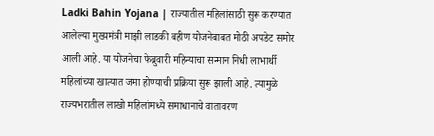Ladki Bahin Yojana | राज्यातील महिलांसाठी सुरू करण्यात आलेल्या मुख्यमंत्री माझी लाडकी बहीण योजनेबाबत मोठी अपडेट समोर आली आहे. या योजनेचा फेब्रुवारी महिन्याचा सन्मान निधी लाभार्थी महिलांच्या खात्यात जमा होण्याची प्रक्रिया सुरू झाली आहे. त्यामुळे राज्यभरातील लाखो महिलांमध्ये समाधानाचे वातावरण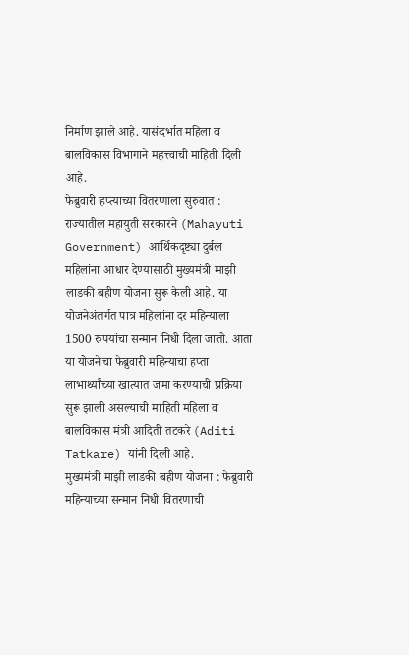निर्माण झाले आहे. यासंदर्भात महिला व बालविकास विभागाने महत्त्वाची माहिती दिली आहे.
फेब्रुवारी हप्त्याच्या वितरणाला सुरुवात :
राज्यातील महायुती सरकारने (Mahayuti Government) आर्थिकदृष्ट्या दुर्बल महिलांना आधार देण्यासाठी मुख्यमंत्री माझी लाडकी बहीण योजना सुरू केली आहे. या योजनेअंतर्गत पात्र महिलांना दर महिन्याला 1500 रुपयांचा सन्मान निधी दिला जातो. आता या योजनेचा फेब्रुवारी महिन्याचा हप्ता लाभार्थ्यांच्या खात्यात जमा करण्याची प्रक्रिया सुरू झाली असल्याची माहिती महिला व बालविकास मंत्री आदिती तटकरे (Aditi Tatkare) यांनी दिली आहे.
मुख्यमंत्री माझी लाडकी बहीण योजना : फेब्रुवारी महिन्याच्या सन्मान निधी वितरणाची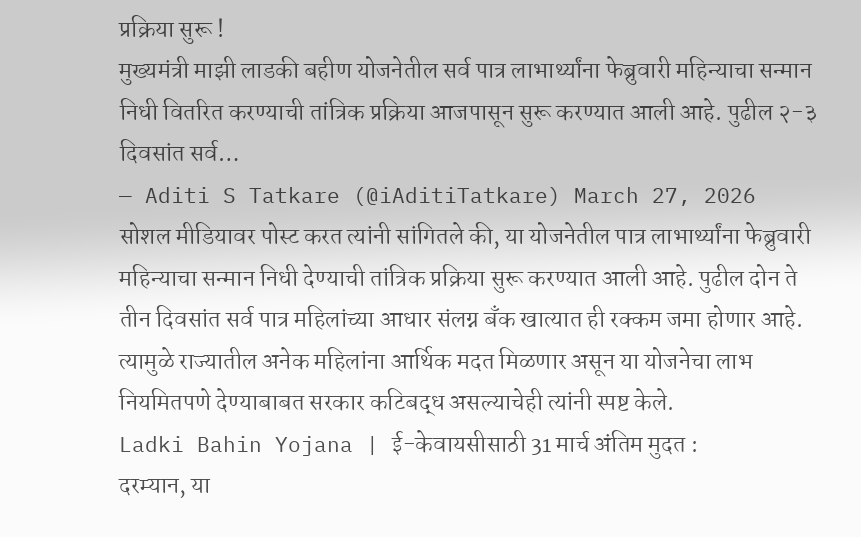प्रक्रिया सुरू !
मुख्यमंत्री माझी लाडकी बहीण योजनेतील सर्व पात्र लाभार्थ्यांना फेब्रुवारी महिन्याचा सन्मान निधी वितरित करण्याची तांत्रिक प्रक्रिया आजपासून सुरू करण्यात आली आहे. पुढील २-३ दिवसांत सर्व…
— Aditi S Tatkare (@iAditiTatkare) March 27, 2026
सोशल मीडियावर पोस्ट करत त्यांनी सांगितले की, या योजनेतील पात्र लाभार्थ्यांना फेब्रुवारी महिन्याचा सन्मान निधी देण्याची तांत्रिक प्रक्रिया सुरू करण्यात आली आहे. पुढील दोन ते तीन दिवसांत सर्व पात्र महिलांच्या आधार संलग्न बँक खात्यात ही रक्कम जमा होणार आहे. त्यामुळे राज्यातील अनेक महिलांना आर्थिक मदत मिळणार असून या योजनेचा लाभ नियमितपणे देण्याबाबत सरकार कटिबद्ध असल्याचेही त्यांनी स्पष्ट केले.
Ladki Bahin Yojana | ई-केवायसीसाठी 31 मार्च अंतिम मुदत :
दरम्यान, या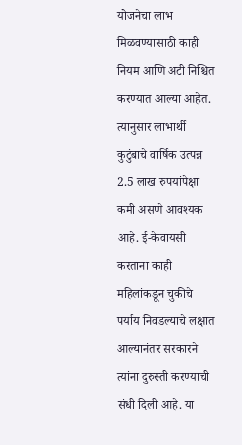योजनेचा लाभ मिळवण्यासाठी काही नियम आणि अटी निश्चित करण्यात आल्या आहेत. त्यानुसार लाभार्थी कुटुंबाचे वार्षिक उत्पन्न 2.5 लाख रुपयांपेक्षा कमी असणे आवश्यक आहे. ई-केवायसी करताना काही महिलांकडून चुकीचे पर्याय निवडल्याचे लक्षात आल्यानंतर सरकारने त्यांना दुरुस्ती करण्याची संधी दिली आहे. या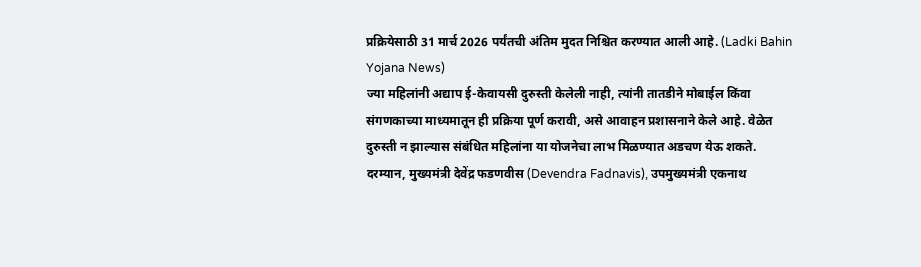प्रक्रियेसाठी 31 मार्च 2026 पर्यंतची अंतिम मुदत निश्चित करण्यात आली आहे. (Ladki Bahin Yojana News)
ज्या महिलांनी अद्याप ई-केवायसी दुरुस्ती केलेली नाही, त्यांनी तातडीने मोबाईल किंवा संगणकाच्या माध्यमातून ही प्रक्रिया पूर्ण करावी, असे आवाहन प्रशासनाने केले आहे. वेळेत दुरुस्ती न झाल्यास संबंधित महिलांना या योजनेचा लाभ मिळण्यात अडचण येऊ शकते. दरम्यान, मुख्यमंत्री देवेंद्र फडणवीस (Devendra Fadnavis), उपमुख्यमंत्री एकनाथ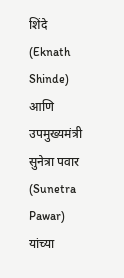शिंदे (Eknath Shinde) आणि उपमुख्यमंत्री सुनेत्रा पवार (Sunetra Pawar) यांच्या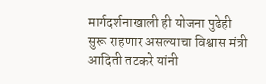मार्गदर्शनाखाली ही योजना पुढेही सुरू राहणार असल्याचा विश्वास मंत्री आदिती तटकरे यांनी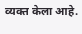व्यक्त केला आहे.